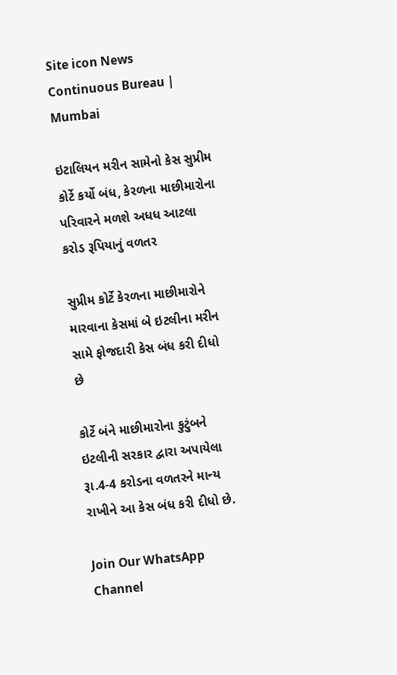Site icon News Continuous Bureau | Mumbai

ઇટાલિયન મરીન સામેનો કેસ સુપ્રીમ કોર્ટે કર્યો બંધ, કેરળના માછીમારોના પરિવારને મળશે અધધ આટલા કરોડ રૂપિયાનું વળતર

સુપ્રીમ કોર્ટે કેરળના માછીમારોને મારવાના કેસમાં બે ઇટલીના મરીન સામે ફોજદારી કેસ બંધ કરી દીધો છે

કોર્ટે બંને માછીમારોના કુટુંબને ઇટલીની સરકાર દ્વારા અપાયેલા રૂા.4-4 કરોડના વળતરને માન્ય રાખીને આ કેસ બંધ કરી દીધો છે.

Join Our WhatsApp Channel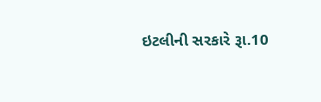ઇટલીની સરકારે રૂા.10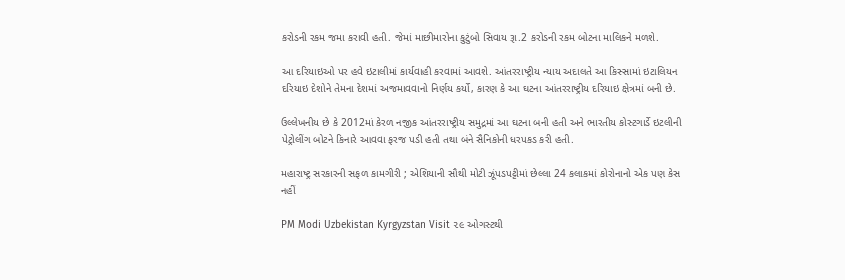કરોડની રકમ જમા કરાવી હતી. જેમાં માછીમારોના કુટુંબો સિવાય રૂા.2 કરોડની રકમ બોટના માલિકને મળશે.

આ દરિયાઇઓ પર હવે ઇટાલીમાં કાર્યવાહી કરવામાં આવશે. આંતરરાષ્ટ્રીય ન્યાય અદાલતે આ કિસ્સામાં ઇટાલિયન દરિયાઇ દેશોને તેમના દેશમાં અજમાવવાનો નિર્ણય કર્યો, કારણ કે આ ઘટના આંતરરાષ્ટ્રીય દરિયાઇ ક્ષેત્રમાં બની છે.

ઉલ્લેખનીય છે કે 2012માં કેરળ નજીક આંતરરાષ્ટ્રીય સમુદ્રમાં આ ઘટના બની હતી અને ભારતીય કોસ્ટગાર્ડે ઇટલીની પેટ્રોલીંગ બોટને કિનારે આવવા ફરજ પડી હતી તથા બંને સૈનિકોની ધરપકડ કરી હતી.

મહારાષ્ટ્ર સરકારની સફળ કામગીરી ; એશિયાની સૌથી મોટી ઝૂંપડપટ્ટીમાં છેલ્લા 24 કલાકમાં કોરોનાનો એક પણ કેસ નહીં

PM Modi Uzbekistan Kyrgyzstan Visit ૨૯ ઓગસ્ટથી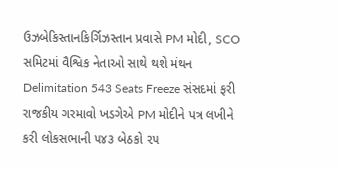ઉઝબેકિસ્તાનકિર્ગિઝસ્તાન પ્રવાસે PM મોદી, SCO સમિટમાં વૈશ્વિક નેતાઓ સાથે થશે મંથન
Delimitation 543 Seats Freeze સંસદમાં ફરી રાજકીય ગરમાવો ખડગેએ PM મોદીને પત્ર લખીને કરી લોકસભાની ૫૪૩ બેઠકો ૨૫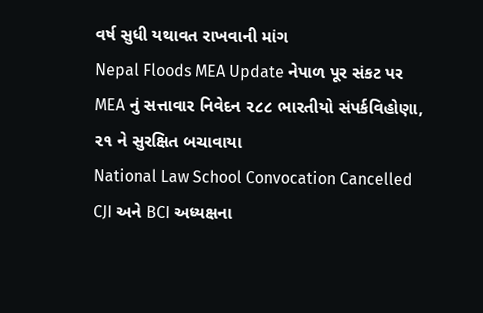વર્ષ સુધી યથાવત રાખવાની માંગ
Nepal Floods MEA Update નેપાળ પૂર સંકટ પર MEA નું સત્તાવાર નિવેદન ૨૮૮ ભારતીયો સંપર્કવિહોણા, ૨૧ ને સુરક્ષિત બચાવાયા
National Law School Convocation Cancelled CJI અને BCI અધ્યક્ષના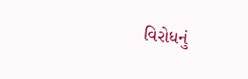વિરોધનું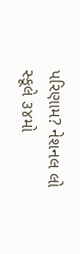પરિણામ? નેશનલ લો સ્કૂલે ૩૪મો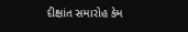દીક્ષાંત સમારોહ કેમ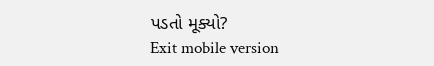પડતો મૂક્યો?
Exit mobile version